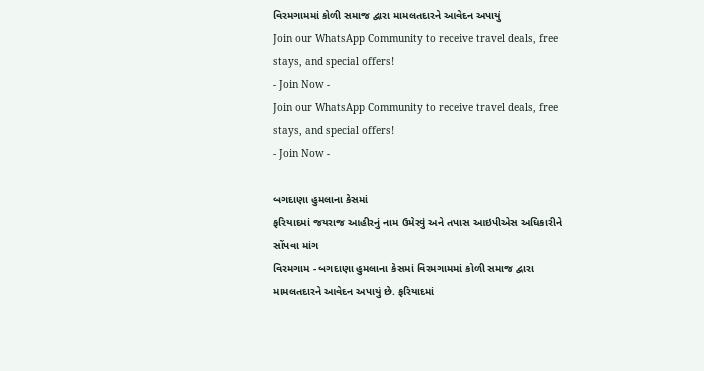વિરમગામમાં કોળી સમાજ દ્વારા મામલતદારને આવેદન અપાયું
Join our WhatsApp Community to receive travel deals, free stays, and special offers!
- Join Now -
Join our WhatsApp Community to receive travel deals, free stays, and special offers!
- Join Now -

બગદાણા હુમલાના કેસમાં
ફરિયાદમાં જયરાજ આહીરનું નામ ઉમેરવું અને તપાસ આઇપીએસ અધિકારીને સોંપવા માંગ
વિરમગામ - બગદાણા હુમલાના કેસમાં વિરમગામમાં કોળી સમાજ દ્વારા મામલતદારને આવેદન અપાયું છે. ફરિયાદમાં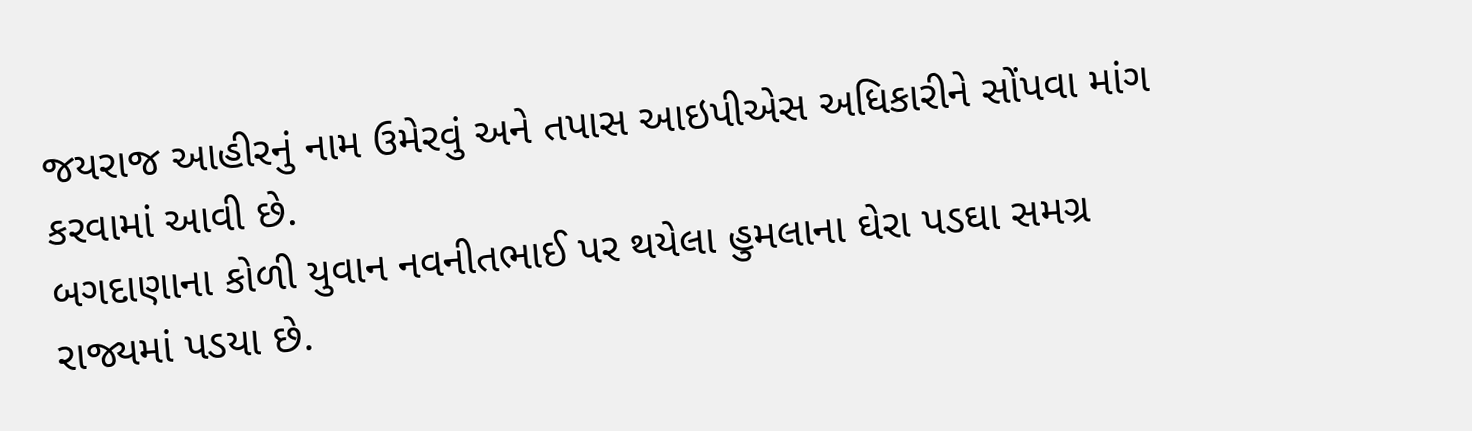જયરાજ આહીરનું નામ ઉમેરવું અને તપાસ આઇપીએસ અધિકારીને સોંપવા માંગ કરવામાં આવી છે.
બગદાણાના કોળી યુવાન નવનીતભાઈ પર થયેલા હુમલાના ઘેરા પડઘા સમગ્ર રાજ્યમાં પડયા છે.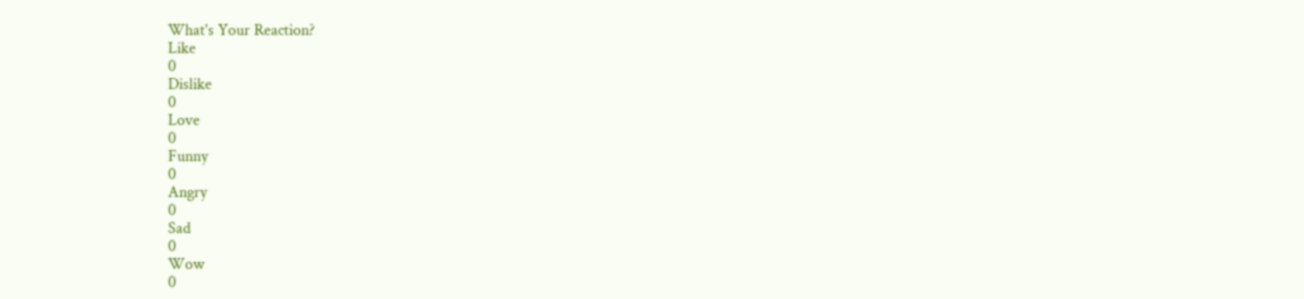What's Your Reaction?
Like
0
Dislike
0
Love
0
Funny
0
Angry
0
Sad
0
Wow
0